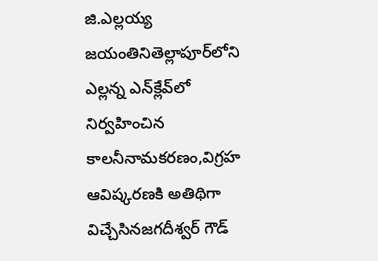జి.ఎల్లయ్య జయంతినితెల్లాపూర్‌లోని ఎల్లన్న ఎన్‌క్లేవ్‌లో నిర్వహించిన కాలనీనామకరణం,విగ్రహ ఆవిష్కరణకి అతిథిగా విచ్చేసినజగదీశ్వర్ గౌడ్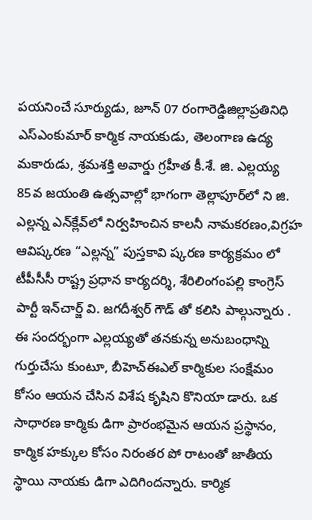పయనించే సూర్యుడు, జూన్ 07 రంగారెడ్డిజిల్లాప్రతినిధి ఎస్ఎంకుమార్ కార్మిక నాయకుడు, తెలంగాణ ఉద్య మకారుడు, శ్రమశక్తి అవార్డు గ్రహీత కీ.శే. జి. ఎల్లయ్య 85వ జయంతి ఉత్సవాల్లో భాగంగా తెల్లాపూర్‌లో ని జి. ఎల్లన్న ఎన్‌క్లేవ్‌లో నిర్వహించిన కాలనీ నామకరణం,విగ్రహ ఆవిష్కరణ “ఎల్లన్న” పుస్తకావి ష్కరణ కార్యక్రమం లో టీపీసీసీ రాష్ట్ర ప్రధాన కార్యదర్శి, శేరిలింగంపల్లి కాంగ్రెస్ పార్టీ ఇన్‌చార్జ్ వి. జగదీశ్వర్ గౌడ్ తో కలిసి పాల్గున్నారు . ఈ సందర్భంగా ఎల్లయ్యతో తనకున్న అనుబంధాన్ని గుర్తుచేసు కుంటూ, బీహెచ్‌ఈఎల్ కార్మికుల సంక్షేమం కోసం ఆయన చేసిన విశేష కృషిని కొనియా డారు. ఒక సాధారణ కార్మికు డిగా ప్రారంభమైన ఆయన ప్రస్థానం, కార్మిక హక్కుల కోసం నిరంతర పో రాటంతో జాతీయ స్థాయి నాయకు డిగా ఎదిగిందన్నారు. కార్మిక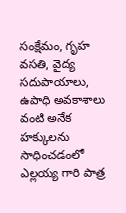సంక్షేమం, గృహ వసతి, వైద్య సదుపాయాలు, ఉపాధి అవకాశాలు వంటి అనేక హక్కులను సాధించడంలో ఎల్లయ్య గారి పాత్ర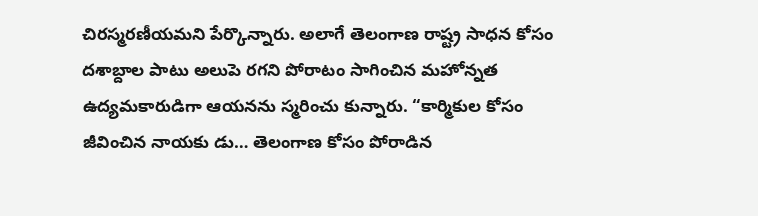చిరస్మరణీయమని పేర్కొన్నారు. అలాగే తెలంగాణ రాష్ట్ర సాధన కోసం దశాబ్దాల పాటు అలుపె రగని పోరాటం సాగించిన మహోన్నత ఉద్యమకారుడిగా ఆయనను స్మరించు కున్నారు. “కార్మికుల కోసం జీవించిన నాయకు డు… తెలంగాణ కోసం పోరాడిన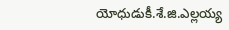యోధుడుకీ.శే.జి.ఎల్లయ్య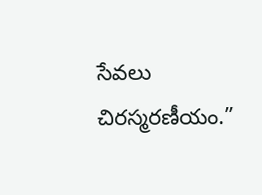సేవలు చిరస్మరణీయం.”